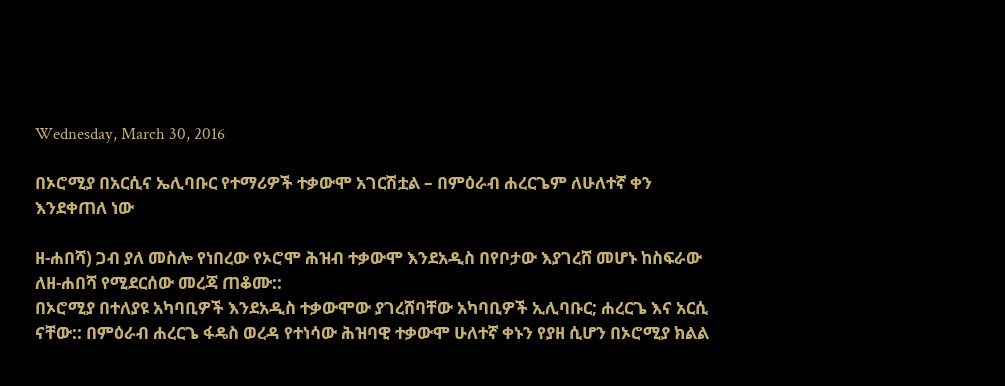Wednesday, March 30, 2016

በኦሮሚያ በአርሲና ኤሊባቡር የተማሪዎች ተቃውሞ አገርሽቷል – በምዕራብ ሐረርጌም ለሁለተኛ ቀን እንደቀጠለ ነው

ዘ-ሐበሻ) ጋብ ያለ መስሎ የነበረው የኦሮሞ ሕዝብ ተቃውሞ እንደአዲስ በየቦታው እያገረሸ መሆኑ ከስፍራው ለዘ-ሐበሻ የሚደርሰው መረጃ ጠቆሙ::
በኦሮሚያ በተለያዩ አካባቢዎች እንደአዲስ ተቃውሞው ያገረሸባቸው አካባቢዎች ኢሊባቡር; ሐረርጌ እና አርሲ ናቸው:: በምዕራብ ሐረርጌ ፋዴስ ወረዳ የተነሳው ሕዝባዊ ተቃውሞ ሁለተኛ ቀኑን የያዘ ሲሆን በኦሮሚያ ክልል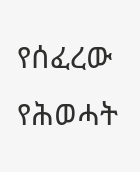የሰፈረው የሕወሓት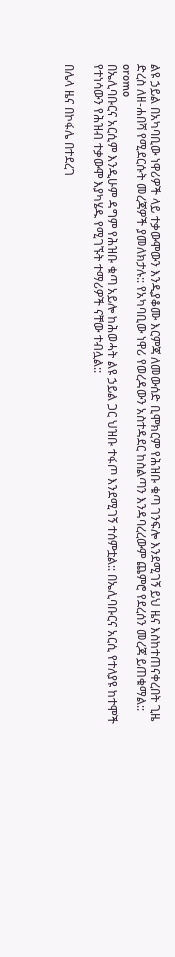ልዩ ኃይል በአካባቢው ነዋሪዎች ላይ ተቃውሞውን እንዲያቆሙ እርምጃ ለመውሰድ ቢሞክርም የሕዝቡ ቁጣ ገንፍሎ እንደሚገኝ ይህ ዜና እስከተጠናቀረበት ጊዜ ድረስ ለዘ-ሐበሻ የሚደርሱት መረጃዎች ያመለክታሉ:: የአካባቢው ነዋሪ የወረዳውን አስተዳደር ከስልጣን እንዳባረረውም ጨምሮ የደረሰን መረጃ ይጠቁማል::
oromo
በኤሊባቡርና አርሲም እንዲሁም ዳግም የሕዝቡ ቁጣ አይሎ ከሕወሓት ልዩ ኃይል ጋር ህዝቡ ተፋጦ እንደሚገኝ ተሰምቷል:: በኤሊባቡርና አርሲ የተለያዩ ከተሞች የተነሳውን የሕዝብ ተቃውሞ እያካሄዱ የሚገኙት ተማሪዎች ናቸው ተብሏል::

በሌላ ዜና በኮፋሌ በተደረገ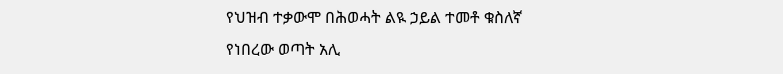የህዝብ ተቃውሞ በሕወሓት ልዪ ኃይል ተመቶ ቁስለኛ የነበረው ወጣት አሊ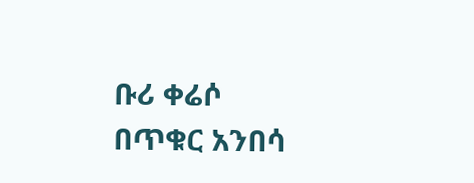ቡሪ ቀሬሶ በጥቁር አንበሳ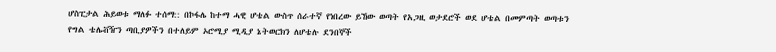ሆስፒታል ሕይወቱ ማለፉ ተሰማ:: በኮፋሌ ከተማ ሓዊ ሆቴል ውስጥ ሰራተኛ የነበረው ይኸው ወጣት የአጋዚ ወታደሮች ወደ ሆቴል በመምጣት ወጣቱን የግል ቴሌቭዥን ጣቢያዎችን በተለይም ኦሮሚያ ሚዲያ ኔትወርክን ለሆቴሉ ደንበኞች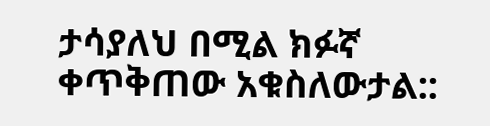ታሳያለህ በሚል ክፉኛ ቀጥቅጠው አቁስለውታል::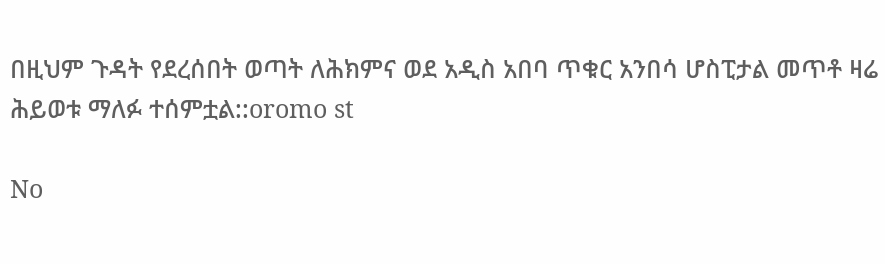በዚህም ጉዳት የደረሰበት ወጣት ለሕክምና ወደ አዲስ አበባ ጥቁር አንበሳ ሆስፒታል መጥቶ ዛሬ ሕይወቱ ማለፉ ተሰምቷል::oromo st

No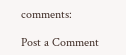comments:

Post a Comment